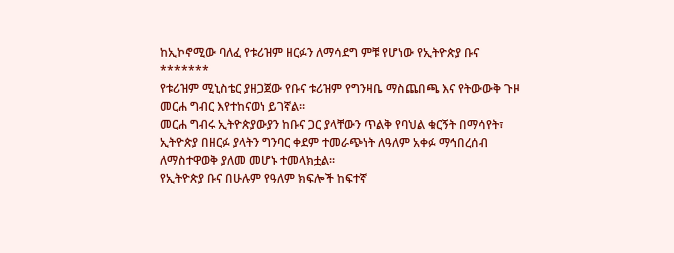ከኢኮኖሚው ባለፈ የቱሪዝም ዘርፉን ለማሳደግ ምቹ የሆነው የኢትዮጵያ ቡና
*******
የቱሪዝም ሚኒስቴር ያዘጋጀው የቡና ቱሪዝም የግንዛቤ ማስጨበጫ እና የትውውቅ ጉዞ መርሐ ግብር እየተከናወነ ይገኛል።
መርሐ ግብሩ ኢትዮጵያውያን ከቡና ጋር ያላቸውን ጥልቅ የባህል ቁርኝት በማሳየት፣ ኢትዮጵያ በዘርፉ ያላትን ግንባር ቀደም ተመራጭነት ለዓለም አቀፉ ማኅበረሰብ ለማስተዋወቅ ያለመ መሆኑ ተመላክቷል።
የኢትዮጵያ ቡና በሁሉም የዓለም ክፍሎች ከፍተኛ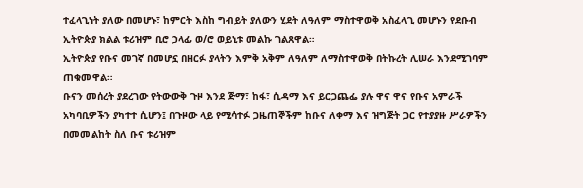ተፈላጊነት ያለው በመሆኑ፣ ከምርት እስከ ግብይት ያለውን ሂደት ለዓለም ማስተዋወቅ አስፈላጊ መሆኑን የደቡብ ኢትዮጵያ ክልል ቱሪዝም ቢሮ ኃላፊ ወ/ሮ ወይኒቱ መልኩ ገልጸዋል።
ኢትዮጵያ የቡና መገኛ በመሆኗ በዘርፉ ያላትን እምቅ አቅም ለዓለም ለማስተዋወቅ በትኩረት ሊሠራ እንደሚገባም ጠቁመዋል።
ቡናን መሰረት ያደረገው የትውውቅ ጉዞ እንደ ጅማ፣ ከፋ፣ ሲዳማ እና ይርጋጨፌ ያሉ ዋና ዋና የቡና አምራች አካባቢዎችን ያካተተ ሲሆን፤ በጉዞው ላይ የሚሳተፉ ጋዜጠኞችም ከቡና ለቀማ እና ዝግጅት ጋር የተያያዙ ሥራዎችን በመመልከት ስለ ቡና ቱሪዝም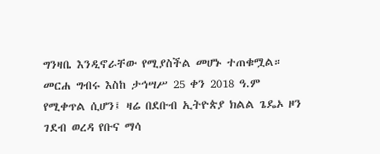ግንዛቤ እንዲኖራቸው የሚያስችል መሆኑ ተጠቁሟል።
መርሐ ግብሩ እስከ ታኅሣሥ 25 ቀን 2018 ዓ.ም የሚቀጥል ሲሆን፤ ዛሬ በደቡብ ኢትዮጵያ ክልል ጌዴኦ ዞን ገደብ ወረዳ የቡና ማሳ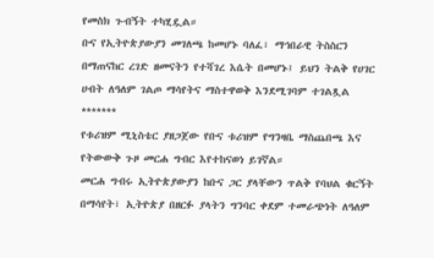የመስክ ጉብኝት ተካሂዷል።
ቡና የኢትዮጵያውያን መገለጫ ከመሆኑ ባለፈ፣ ማኅበራዊ ትስስርን በማጠናከር ረገድ ዘመናትን የተሻገረ እሴት በመሆኑ፤ ይህን ትልቅ የሀገር ሀብት ለዓለም ገልጦ ማሳየትና ማስተዋወቅ እንደሚገባም ተገልጿል
*******
የቱሪዝም ሚኒስቴር ያዘጋጀው የቡና ቱሪዝም የግንዛቤ ማስጨበጫ እና የትውውቅ ጉዞ መርሐ ግብር እየተከናወነ ይገኛል።
መርሐ ግብሩ ኢትዮጵያውያን ከቡና ጋር ያላቸውን ጥልቅ የባህል ቁርኝት በማሳየት፣ ኢትዮጵያ በዘርፉ ያላትን ግንባር ቀደም ተመራጭነት ለዓለም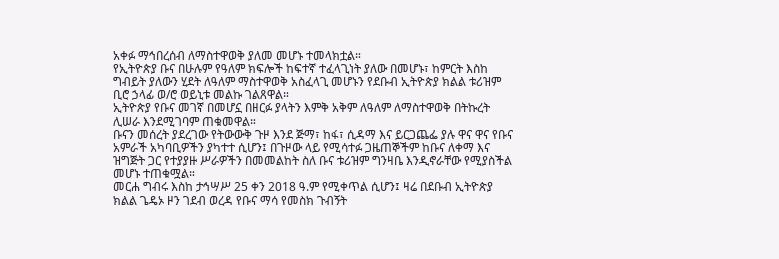አቀፉ ማኅበረሰብ ለማስተዋወቅ ያለመ መሆኑ ተመላክቷል።
የኢትዮጵያ ቡና በሁሉም የዓለም ክፍሎች ከፍተኛ ተፈላጊነት ያለው በመሆኑ፣ ከምርት እስከ ግብይት ያለውን ሂደት ለዓለም ማስተዋወቅ አስፈላጊ መሆኑን የደቡብ ኢትዮጵያ ክልል ቱሪዝም ቢሮ ኃላፊ ወ/ሮ ወይኒቱ መልኩ ገልጸዋል።
ኢትዮጵያ የቡና መገኛ በመሆኗ በዘርፉ ያላትን እምቅ አቅም ለዓለም ለማስተዋወቅ በትኩረት ሊሠራ እንደሚገባም ጠቁመዋል።
ቡናን መሰረት ያደረገው የትውውቅ ጉዞ እንደ ጅማ፣ ከፋ፣ ሲዳማ እና ይርጋጨፌ ያሉ ዋና ዋና የቡና አምራች አካባቢዎችን ያካተተ ሲሆን፤ በጉዞው ላይ የሚሳተፉ ጋዜጠኞችም ከቡና ለቀማ እና ዝግጅት ጋር የተያያዙ ሥራዎችን በመመልከት ስለ ቡና ቱሪዝም ግንዛቤ እንዲኖራቸው የሚያስችል መሆኑ ተጠቁሟል።
መርሐ ግብሩ እስከ ታኅሣሥ 25 ቀን 2018 ዓ.ም የሚቀጥል ሲሆን፤ ዛሬ በደቡብ ኢትዮጵያ ክልል ጌዴኦ ዞን ገደብ ወረዳ የቡና ማሳ የመስክ ጉብኝት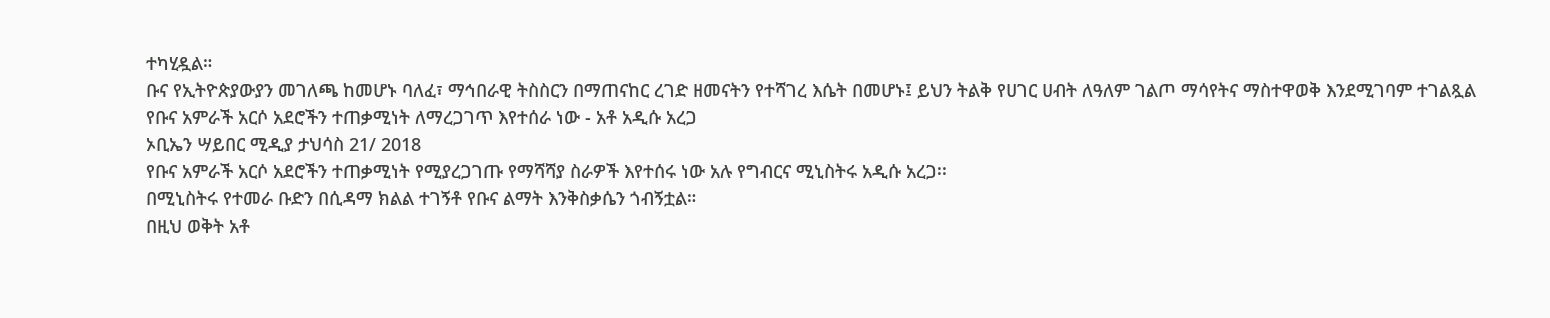ተካሂዷል።
ቡና የኢትዮጵያውያን መገለጫ ከመሆኑ ባለፈ፣ ማኅበራዊ ትስስርን በማጠናከር ረገድ ዘመናትን የተሻገረ እሴት በመሆኑ፤ ይህን ትልቅ የሀገር ሀብት ለዓለም ገልጦ ማሳየትና ማስተዋወቅ እንደሚገባም ተገልጿል
የቡና አምራች አርሶ አደሮችን ተጠቃሚነት ለማረጋገጥ እየተሰራ ነው - አቶ አዲሱ አረጋ
ኦቢኤን ሣይበር ሚዲያ ታህሳስ 21/ 2018
የቡና አምራች አርሶ አደሮችን ተጠቃሚነት የሚያረጋገጡ የማሻሻያ ስራዎች እየተሰሩ ነው አሉ የግብርና ሚኒስትሩ አዲሱ አረጋ፡፡
በሚኒስትሩ የተመራ ቡድን በሲዳማ ክልል ተገኝቶ የቡና ልማት እንቅስቃሴን ጎብኝቷል።
በዚህ ወቅት አቶ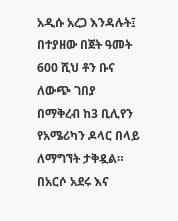አዲሱ አረጋ እንዳሉት፤ በተያዘው በጀት ዓመት 600 ሺህ ቶን ቡና ለውጭ ገበያ በማቅረብ ከ3 ቢሊየን የአሜሪካን ዶላር በላይ ለማግኘት ታቅዷል።
በአርሶ አደሩ እና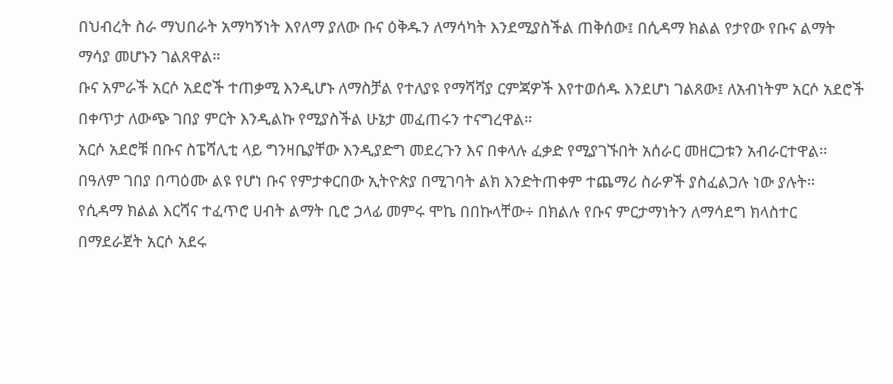በህብረት ስራ ማህበራት አማካኝነት እየለማ ያለው ቡና ዕቅዱን ለማሳካት እንደሚያስችል ጠቅሰው፤ በሲዳማ ክልል የታየው የቡና ልማት ማሳያ መሆኑን ገልጸዋል።
ቡና አምራች አርሶ አደሮች ተጠቃሚ እንዲሆኑ ለማስቻል የተለያዩ የማሻሻያ ርምጃዎች እየተወሰዱ እንደሆነ ገልጸው፤ ለአብነትም አርሶ አደሮች በቀጥታ ለውጭ ገበያ ምርት እንዲልኩ የሚያስችል ሁኔታ መፈጠሩን ተናግረዋል።
አርሶ አደሮቹ በቡና ስፔሻሊቲ ላይ ግንዛቤያቸው እንዲያድግ መደረጉን እና በቀላሉ ፈቃድ የሚያገኙበት አሰራር መዘርጋቱን አብራርተዋል፡፡
በዓለም ገበያ በጣዕሙ ልዩ የሆነ ቡና የምታቀርበው ኢትዮጵያ በሚገባት ልክ እንድትጠቀም ተጨማሪ ስራዎች ያስፈልጋሉ ነው ያሉት።
የሲዳማ ክልል እርሻና ተፈጥሮ ሀብት ልማት ቢሮ ኃላፊ መምሩ ሞኬ በበኩላቸው÷ በክልሉ የቡና ምርታማነትን ለማሳደግ ክላስተር በማደራጀት አርሶ አደሩ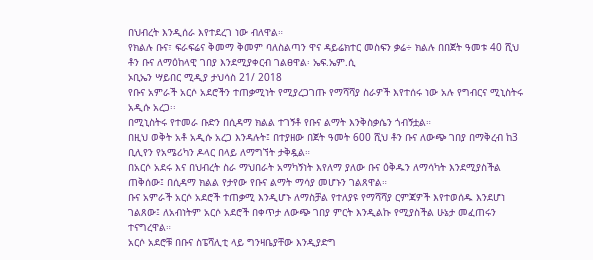በህብረት እንዲሰራ እየተደረገ ነው ብለዋል።
የክልሉ ቡና፣ ፍራፍሬና ቅመማ ቅመም ባለስልጣን ዋና ዳይሬክተር መስፍን ቃሬ÷ ክልሉ በበጀት ዓመቱ 40 ሺህ ቶን ቡና ለማዕከላዊ ገበያ እንደሚያቀርብ ገልፀዋል፡ ኤፍ.ኤም.ሲ
ኦቢኤን ሣይበር ሚዲያ ታህሳስ 21/ 2018
የቡና አምራች አርሶ አደሮችን ተጠቃሚነት የሚያረጋገጡ የማሻሻያ ስራዎች እየተሰሩ ነው አሉ የግብርና ሚኒስትሩ አዲሱ አረጋ፡፡
በሚኒስትሩ የተመራ ቡድን በሲዳማ ክልል ተገኝቶ የቡና ልማት እንቅስቃሴን ጎብኝቷል።
በዚህ ወቅት አቶ አዲሱ አረጋ እንዳሉት፤ በተያዘው በጀት ዓመት 600 ሺህ ቶን ቡና ለውጭ ገበያ በማቅረብ ከ3 ቢሊየን የአሜሪካን ዶላር በላይ ለማግኘት ታቅዷል።
በአርሶ አደሩ እና በህብረት ስራ ማህበራት አማካኝነት እየለማ ያለው ቡና ዕቅዱን ለማሳካት እንደሚያስችል ጠቅሰው፤ በሲዳማ ክልል የታየው የቡና ልማት ማሳያ መሆኑን ገልጸዋል።
ቡና አምራች አርሶ አደሮች ተጠቃሚ እንዲሆኑ ለማስቻል የተለያዩ የማሻሻያ ርምጃዎች እየተወሰዱ እንደሆነ ገልጸው፤ ለአብነትም አርሶ አደሮች በቀጥታ ለውጭ ገበያ ምርት እንዲልኩ የሚያስችል ሁኔታ መፈጠሩን ተናግረዋል።
አርሶ አደሮቹ በቡና ስፔሻሊቲ ላይ ግንዛቤያቸው እንዲያድግ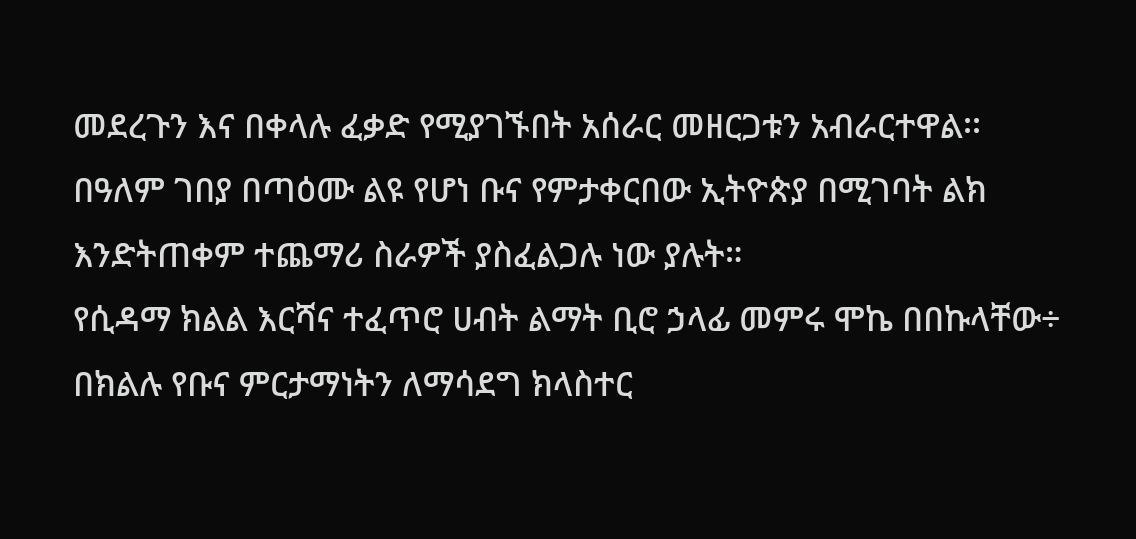መደረጉን እና በቀላሉ ፈቃድ የሚያገኙበት አሰራር መዘርጋቱን አብራርተዋል፡፡
በዓለም ገበያ በጣዕሙ ልዩ የሆነ ቡና የምታቀርበው ኢትዮጵያ በሚገባት ልክ እንድትጠቀም ተጨማሪ ስራዎች ያስፈልጋሉ ነው ያሉት።
የሲዳማ ክልል እርሻና ተፈጥሮ ሀብት ልማት ቢሮ ኃላፊ መምሩ ሞኬ በበኩላቸው÷ በክልሉ የቡና ምርታማነትን ለማሳደግ ክላስተር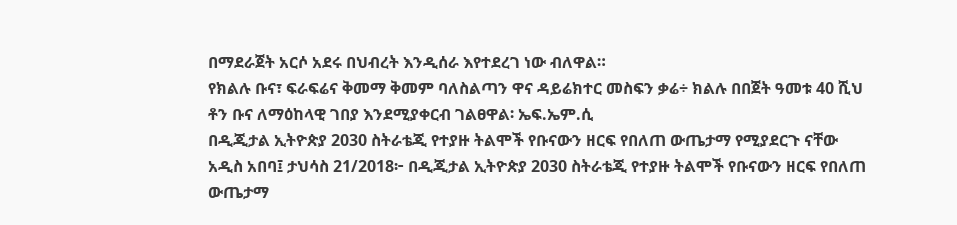በማደራጀት አርሶ አደሩ በህብረት እንዲሰራ እየተደረገ ነው ብለዋል።
የክልሉ ቡና፣ ፍራፍሬና ቅመማ ቅመም ባለስልጣን ዋና ዳይሬክተር መስፍን ቃሬ÷ ክልሉ በበጀት ዓመቱ 40 ሺህ ቶን ቡና ለማዕከላዊ ገበያ እንደሚያቀርብ ገልፀዋል፡ ኤፍ.ኤም.ሲ
በዲጂታል ኢትዮጵያ 2030 ስትራቴጂ የተያዙ ትልሞች የቡናውን ዘርፍ የበለጠ ውጤታማ የሚያደርጉ ናቸው
አዲስ አበባ፤ ታህሳስ 21/2018፦ በዲጂታል ኢትዮጵያ 2030 ስትራቴጂ የተያዙ ትልሞች የቡናውን ዘርፍ የበለጠ ውጤታማ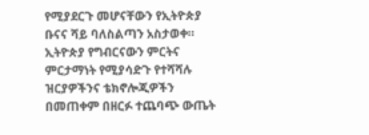የሚያደርጉ መሆናቸውን የኢትዮጵያ ቡናና ሻይ ባለስልጣን አስታወቀ።
ኢትዮጵያ የግብርናውን ምርትና ምርታማነት የሚያሳድጉ የተሻሻሉ ዝርያዎችንና ቴክኖሎጂዎችን በመጠቀም በዘርፉ ተጨባጭ ውጤት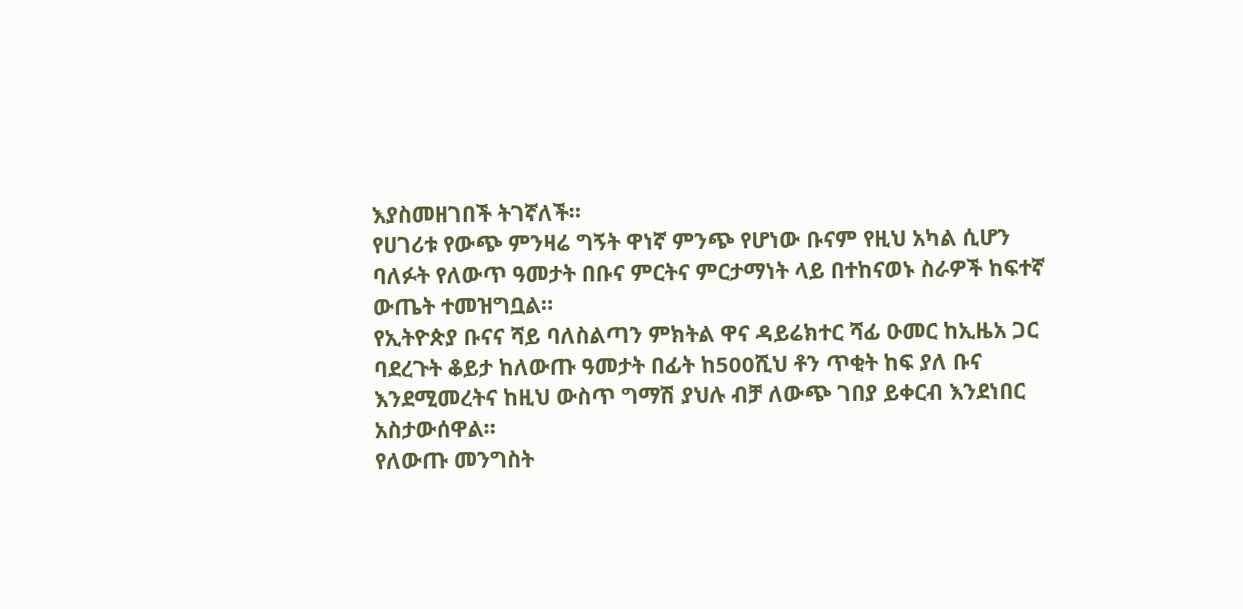እያስመዘገበች ትገኛለች።
የሀገሪቱ የውጭ ምንዛሬ ግኝት ዋነኛ ምንጭ የሆነው ቡናም የዚህ አካል ሲሆን ባለፉት የለውጥ ዓመታት በቡና ምርትና ምርታማነት ላይ በተከናወኑ ስራዎች ከፍተኛ ውጤት ተመዝግቧል።
የኢትዮጵያ ቡናና ሻይ ባለስልጣን ምክትል ዋና ዳይሬክተር ሻፊ ዑመር ከኢዜአ ጋር ባደረጉት ቆይታ ከለውጡ ዓመታት በፊት ከ500ሺህ ቶን ጥቂት ከፍ ያለ ቡና እንደሚመረትና ከዚህ ውስጥ ግማሽ ያህሉ ብቻ ለውጭ ገበያ ይቀርብ እንደነበር አስታውሰዋል።
የለውጡ መንግስት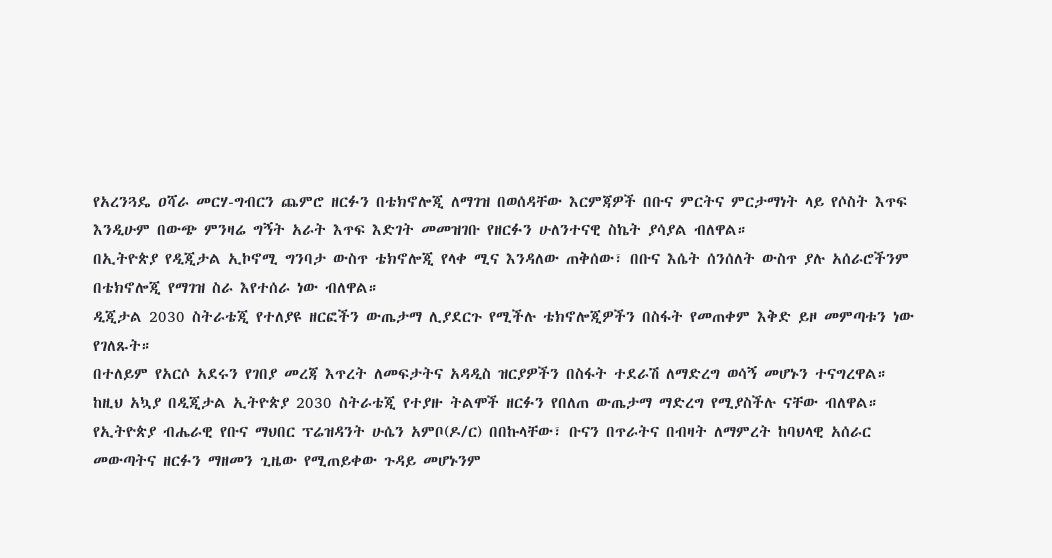የአረንጓዴ ዐሻራ መርሃ-ግብርን ጨምሮ ዘርፉን በቴክኖሎጂ ለማገዝ በወሰዳቸው እርምጃዎች በቡና ምርትና ምርታማነት ላይ የሶስት እጥፍ እንዲሁም በውጭ ምንዛሬ ግኝት አራት እጥፍ እድገት መመዝገቡ የዘርፉን ሁለንተናዊ ስኬት ያሳያል ብለዋል።
በኢትዮጵያ የዲጂታል ኢኮኖሚ ግንባታ ውስጥ ቴክኖሎጂ የላቀ ሚና እንዳለው ጠቅሰው፣ በቡና እሴት ሰንሰለት ውስጥ ያሉ አሰራሮችንም በቴክኖሎጂ የማገዝ ስራ እየተሰራ ነው ብለዋል።
ዲጂታል 2030 ስትራቴጂ የተለያዩ ዘርፎችን ውጤታማ ሊያደርጉ የሚችሉ ቴክኖሎጂዎችን በስፋት የመጠቀም እቅድ ይዞ መምጣቱን ነው የገለጹት።
በተለይም የአርሶ አደሩን የገበያ መረጃ እጥረት ለመፍታትና አዳዲስ ዝርያዎችን በስፋት ተደራሽ ለማድረግ ወሳኝ መሆኑን ተናግረዋል።
ከዚህ አኳያ በዲጂታል ኢትዮጵያ 2030 ስትራቴጂ የተያዙ ትልሞች ዘርፉን የበለጠ ውጤታማ ማድረግ የሚያስችሉ ናቸው ብለዋል።
የኢትዮጵያ ብሔራዊ የቡና ማህበር ፕሬዝዳንት ሁሴን አምቦ(ዶ/ር) በበኩላቸው፣ ቡናን በጥራትና በብዛት ለማምረት ከባህላዊ አሰራር መውጣትና ዘርፉን ማዘመን ጊዜው የሚጠይቀው ጉዳይ መሆኑንም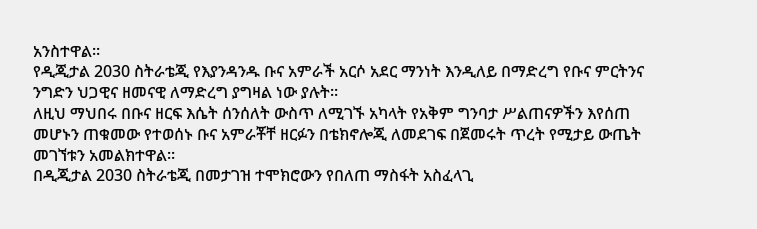አንስተዋል።
የዲጂታል 2030 ስትራቴጂ የእያንዳንዱ ቡና አምራች አርሶ አደር ማንነት እንዲለይ በማድረግ የቡና ምርትንና ንግድን ህጋዊና ዘመናዊ ለማድረግ ያግዛል ነው ያሉት።
ለዚህ ማህበሩ በቡና ዘርፍ እሴት ሰንሰለት ውስጥ ለሚገኙ አካላት የአቅም ግንባታ ሥልጠናዎችን እየሰጠ መሆኑን ጠቁመው የተወሰኑ ቡና አምራቾቸ ዘርፉን በቴክኖሎጂ ለመደገፍ በጀመሩት ጥረት የሚታይ ውጤት መገኘቱን አመልክተዋል።
በዲጂታል 2030 ስትራቴጂ በመታገዝ ተሞክሮውን የበለጠ ማስፋት አስፈላጊ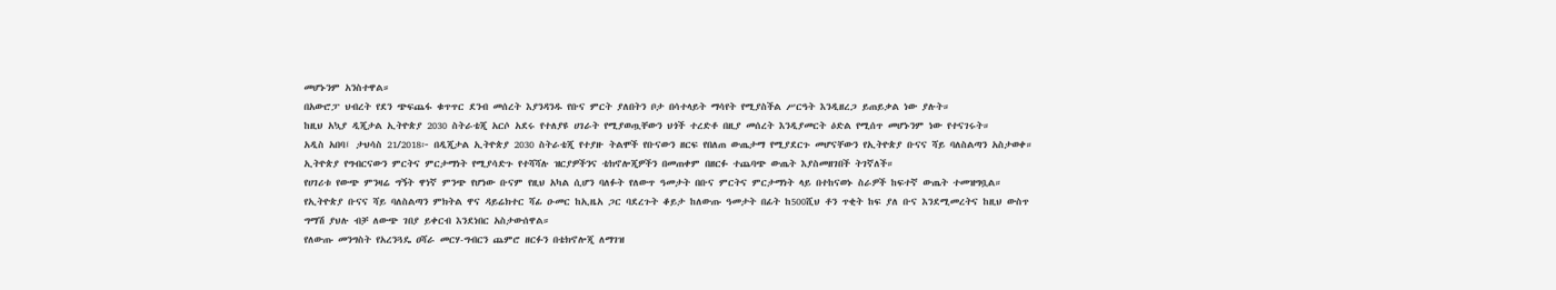መሆኑንም አንስተዋል።
በአውሮፓ ህብረት የደን ጭፍጨፋ ቁጥጥር ደንብ መሰረት እያንዳንዱ የቡና ምርት ያለበትን ቦታ በሳተላይት ማሳየት የሚያስችል ሥርዓት እንዲዘረጋ ይጠይቃል ነው ያሉት።
ከዚህ አኳያ ዲጂታል ኢትዮጵያ 2030 ስትራቴጂ አርሶ አደሩ የተለያዩ ሀገራት የሚያወጧቸውን ህጎች ተረድቶ በዚያ መሰረት እንዲያመርት ዕድል የሚሰጥ መሆኑንም ነው የተናገሩት።
አዲስ አበባ፤ ታህሳስ 21/2018፦ በዲጂታል ኢትዮጵያ 2030 ስትራቴጂ የተያዙ ትልሞች የቡናውን ዘርፍ የበለጠ ውጤታማ የሚያደርጉ መሆናቸውን የኢትዮጵያ ቡናና ሻይ ባለስልጣን አስታወቀ።
ኢትዮጵያ የግብርናውን ምርትና ምርታማነት የሚያሳድጉ የተሻሻሉ ዝርያዎችንና ቴክኖሎጂዎችን በመጠቀም በዘርፉ ተጨባጭ ውጤት እያስመዘገበች ትገኛለች።
የሀገሪቱ የውጭ ምንዛሬ ግኝት ዋነኛ ምንጭ የሆነው ቡናም የዚህ አካል ሲሆን ባለፉት የለውጥ ዓመታት በቡና ምርትና ምርታማነት ላይ በተከናወኑ ስራዎች ከፍተኛ ውጤት ተመዝግቧል።
የኢትዮጵያ ቡናና ሻይ ባለስልጣን ምክትል ዋና ዳይሬክተር ሻፊ ዑመር ከኢዜአ ጋር ባደረጉት ቆይታ ከለውጡ ዓመታት በፊት ከ500ሺህ ቶን ጥቂት ከፍ ያለ ቡና እንደሚመረትና ከዚህ ውስጥ ግማሽ ያህሉ ብቻ ለውጭ ገበያ ይቀርብ እንደነበር አስታውሰዋል።
የለውጡ መንግስት የአረንጓዴ ዐሻራ መርሃ-ግብርን ጨምሮ ዘርፉን በቴክኖሎጂ ለማገዝ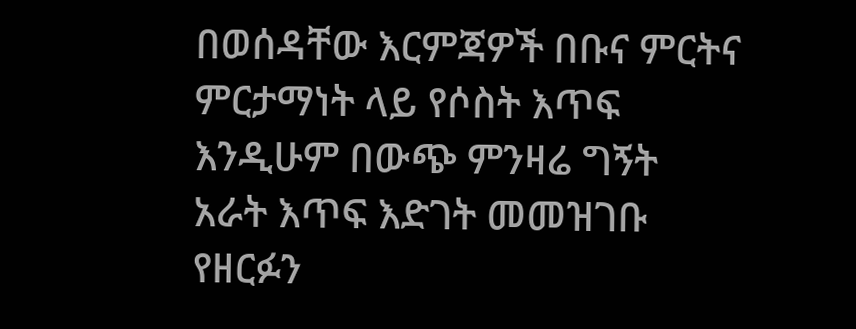በወሰዳቸው እርምጃዎች በቡና ምርትና ምርታማነት ላይ የሶስት እጥፍ እንዲሁም በውጭ ምንዛሬ ግኝት አራት እጥፍ እድገት መመዝገቡ የዘርፉን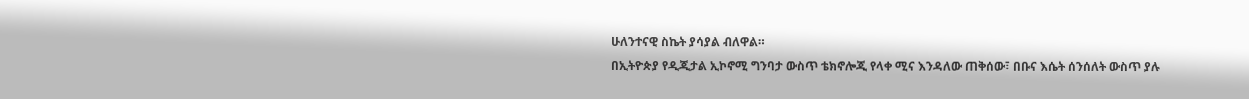ሁለንተናዊ ስኬት ያሳያል ብለዋል።
በኢትዮጵያ የዲጂታል ኢኮኖሚ ግንባታ ውስጥ ቴክኖሎጂ የላቀ ሚና እንዳለው ጠቅሰው፣ በቡና እሴት ሰንሰለት ውስጥ ያሉ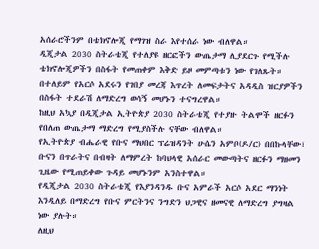አሰራሮችንም በቴክኖሎጂ የማገዝ ስራ እየተሰራ ነው ብለዋል።
ዲጂታል 2030 ስትራቴጂ የተለያዩ ዘርፎችን ውጤታማ ሊያደርጉ የሚችሉ ቴክኖሎጂዎችን በስፋት የመጠቀም እቅድ ይዞ መምጣቱን ነው የገለጹት።
በተለይም የአርሶ አደሩን የገበያ መረጃ እጥረት ለመፍታትና አዳዲስ ዝርያዎችን በስፋት ተደራሽ ለማድረግ ወሳኝ መሆኑን ተናግረዋል።
ከዚህ አኳያ በዲጂታል ኢትዮጵያ 2030 ስትራቴጂ የተያዙ ትልሞች ዘርፉን የበለጠ ውጤታማ ማድረግ የሚያስችሉ ናቸው ብለዋል።
የኢትዮጵያ ብሔራዊ የቡና ማህበር ፕሬዝዳንት ሁሴን አምቦ(ዶ/ር) በበኩላቸው፣ ቡናን በጥራትና በብዛት ለማምረት ከባህላዊ አሰራር መውጣትና ዘርፉን ማዘመን ጊዜው የሚጠይቀው ጉዳይ መሆኑንም አንስተዋል።
የዲጂታል 2030 ስትራቴጂ የእያንዳንዱ ቡና አምራች አርሶ አደር ማንነት እንዲለይ በማድረግ የቡና ምርትንና ንግድን ህጋዊና ዘመናዊ ለማድረግ ያግዛል ነው ያሉት።
ለዚህ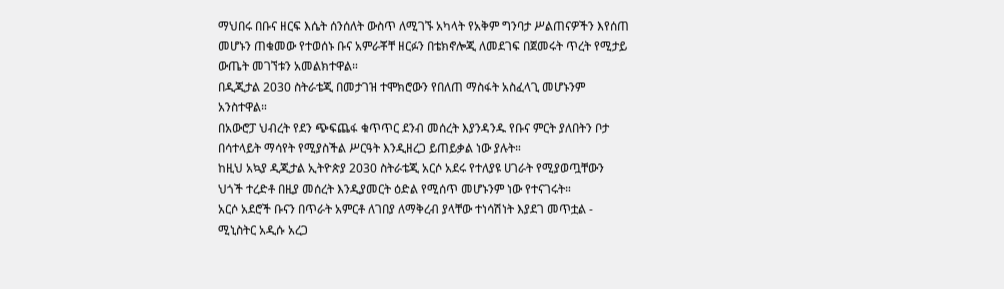ማህበሩ በቡና ዘርፍ እሴት ሰንሰለት ውስጥ ለሚገኙ አካላት የአቅም ግንባታ ሥልጠናዎችን እየሰጠ መሆኑን ጠቁመው የተወሰኑ ቡና አምራቾቸ ዘርፉን በቴክኖሎጂ ለመደገፍ በጀመሩት ጥረት የሚታይ ውጤት መገኘቱን አመልክተዋል።
በዲጂታል 2030 ስትራቴጂ በመታገዝ ተሞክሮውን የበለጠ ማስፋት አስፈላጊ መሆኑንም አንስተዋል።
በአውሮፓ ህብረት የደን ጭፍጨፋ ቁጥጥር ደንብ መሰረት እያንዳንዱ የቡና ምርት ያለበትን ቦታ በሳተላይት ማሳየት የሚያስችል ሥርዓት እንዲዘረጋ ይጠይቃል ነው ያሉት።
ከዚህ አኳያ ዲጂታል ኢትዮጵያ 2030 ስትራቴጂ አርሶ አደሩ የተለያዩ ሀገራት የሚያወጧቸውን ህጎች ተረድቶ በዚያ መሰረት እንዲያመርት ዕድል የሚሰጥ መሆኑንም ነው የተናገሩት።
አርሶ አደሮች ቡናን በጥራት አምርቶ ለገበያ ለማቅረብ ያላቸው ተነሳሽነት እያደገ መጥቷል - ሚኒስትር አዲሱ አረጋ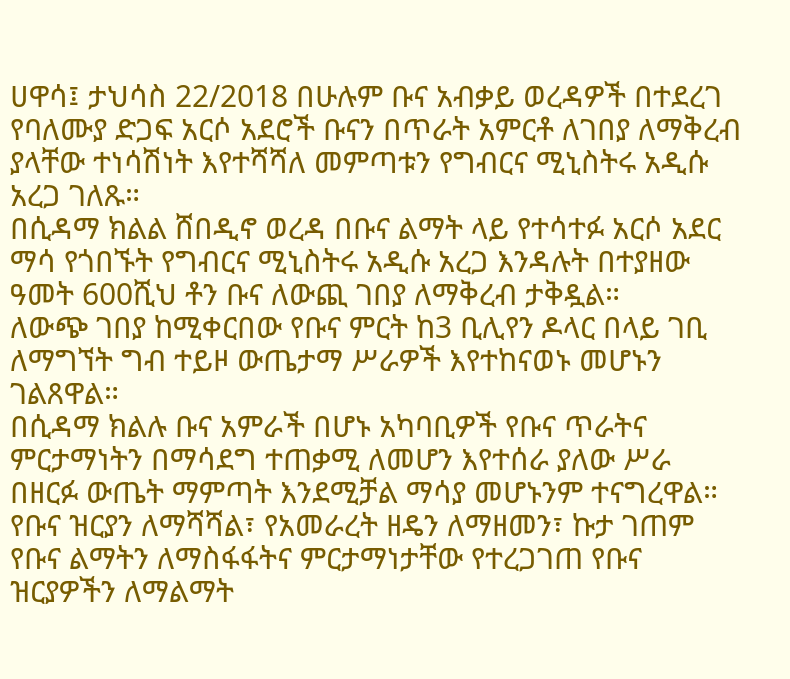ሀዋሳ፤ ታህሳስ 22/2018 በሁሉም ቡና አብቃይ ወረዳዎች በተደረገ የባለሙያ ድጋፍ አርሶ አደሮች ቡናን በጥራት አምርቶ ለገበያ ለማቅረብ ያላቸው ተነሳሽነት እየተሻሻለ መምጣቱን የግብርና ሚኒስትሩ አዲሱ አረጋ ገለጹ።
በሲዳማ ክልል ሸበዲኖ ወረዳ በቡና ልማት ላይ የተሳተፉ አርሶ አደር ማሳ የጎበኙት የግብርና ሚኒስትሩ አዲሱ አረጋ እንዳሉት በተያዘው ዓመት 600ሺህ ቶን ቡና ለውጪ ገበያ ለማቅረብ ታቅዷል።
ለውጭ ገበያ ከሚቀርበው የቡና ምርት ከ3 ቢሊየን ዶላር በላይ ገቢ ለማግኘት ግብ ተይዞ ውጤታማ ሥራዎች እየተከናወኑ መሆኑን ገልጸዋል።
በሲዳማ ክልሉ ቡና አምራች በሆኑ አካባቢዎች የቡና ጥራትና ምርታማነትን በማሳደግ ተጠቃሚ ለመሆን እየተሰራ ያለው ሥራ በዘርፉ ውጤት ማምጣት እንደሚቻል ማሳያ መሆኑንም ተናግረዋል።
የቡና ዝርያን ለማሻሻል፣ የአመራረት ዘዴን ለማዘመን፣ ኩታ ገጠም የቡና ልማትን ለማስፋፋትና ምርታማነታቸው የተረጋገጠ የቡና ዝርያዎችን ለማልማት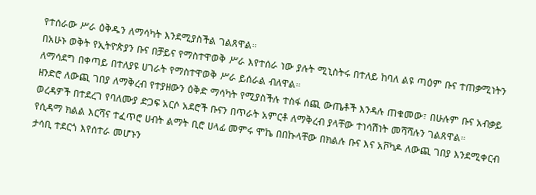የተሰራው ሥራ ዕቅዱን ለማሳካት እንደሚያስችል ገልጸዋል።
በአሁኑ ወቅት የኢትዮጵያን ቡና በቻይና የማስተዋወቅ ሥራ እየተሰራ ነው ያሉት ሚኒስትሩ በተለይ ከባለ ልዩ ጣዕም ቡና ተጠቃሚነትን ለማሳደግ በቀጣይ በተለያዩ ሀገራት የማስተዋወቅ ሥራ ይሰራል ብለዋል።
ዘንድሮ ለውጪ ገበያ ለማቅረብ የተያዘውን ዕቅድ ማሳካት የሚያስችሉ ተስፋ ሰጪ ውጤቶች እንዳሉ ጠቁመው፣ በሁሉም ቡና አብቃይ ወረዳዎች በተደረገ የባለሙያ ድጋፍ አርሶ አደሮች ቡናን በጥራት አምርቶ ለማቅረብ ያላቸው ተነሳሽነት መሻሻሉን ገልጸዋል።
የሲዳማ ክልል እርሻና ተፈጥሮ ሀብት ልማት ቢሮ ሀላፊ መምሩ ሞኬ በበኩላቸው በክልሉ ቡና እና አቮካዶ ለውጪ ገበያ እንደሚቀርብ ታሳቢ ተደርጎ እየሰተራ መሆኑን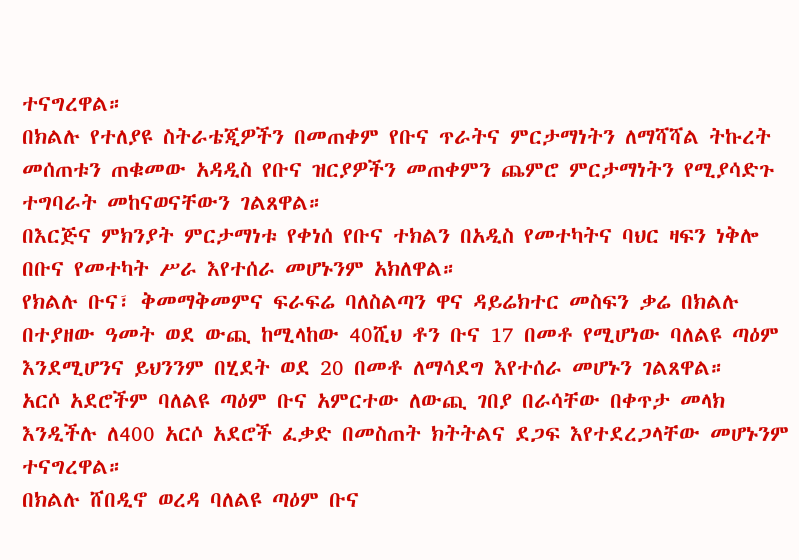ተናግረዋል።
በክልሉ የተለያዩ ስትራቴጂዎችን በመጠቀም የቡና ጥራትና ምርታማነትን ለማሻሻል ትኩረት መሰጠቱን ጠቁመው አዳዲስ የቡና ዝርያዎችን መጠቀምን ጨምሮ ምርታማነትን የሚያሳድጉ ተግባራት መከናወናቸውን ገልጸዋል።
በእርጅና ምክንያት ምርታማነቱ የቀነሰ የቡና ተክልን በአዲስ የመተካትና ባህር ዛፍን ነቅሎ በቡና የመተካት ሥራ እየተሰራ መሆኑንም አክለዋል።
የክልሉ ቡና፣ ቅመማቅመምና ፍራፍሬ ባለስልጣን ዋና ዳይሬክተር መስፍን ቃሬ በክልሉ በተያዘው ዓመት ወደ ውጪ ከሚላከው 40ሺህ ቶን ቡና 17 በመቶ የሚሆነው ባለልዩ ጣዕም እንደሚሆንና ይህንንም በሂደት ወደ 20 በመቶ ለማሳደግ እየተሰራ መሆኑን ገልጸዋል።
አርሶ አደሮችም ባለልዩ ጣዕም ቡና አምርተው ለውጪ ገበያ በራሳቸው በቀጥታ መላክ እንዲችሉ ለ400 አርሶ አደሮች ፈቃድ በመስጠት ክትትልና ደጋፍ እየተደረጋላቸው መሆኑንም ተናግረዋል።
በክልሉ ሸበዲኖ ወረዳ ባለልዩ ጣዕም ቡና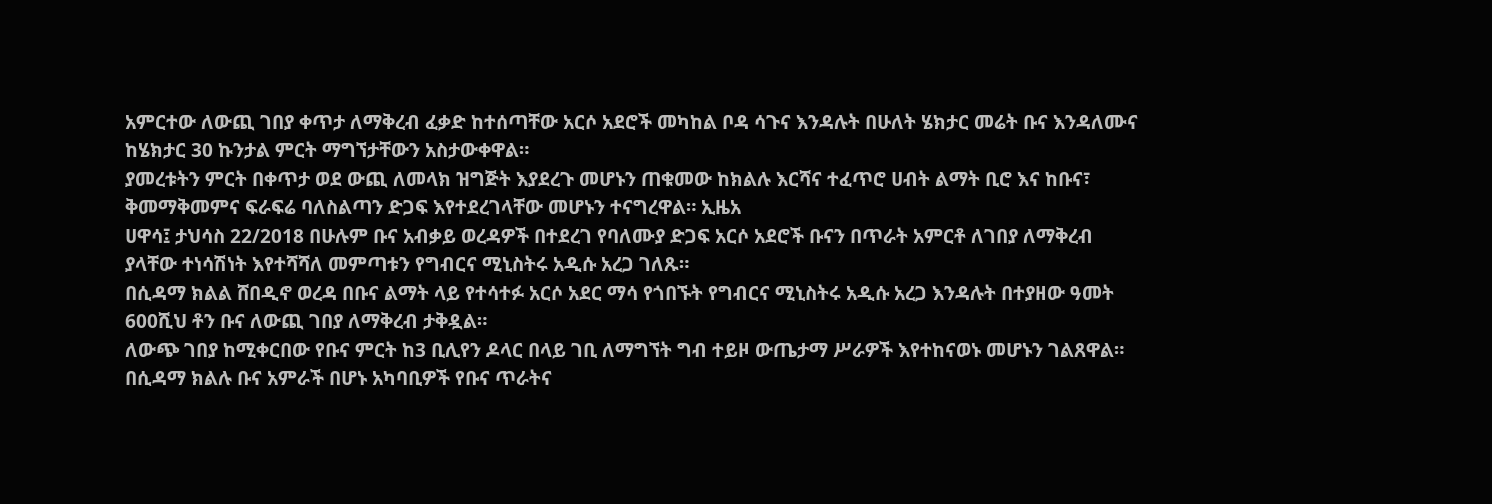አምርተው ለውጪ ገበያ ቀጥታ ለማቅረብ ፈቃድ ከተሰጣቸው አርሶ አደሮች መካከል ቦዳ ሳጉና እንዳሉት በሁለት ሄክታር መሬት ቡና እንዳለሙና ከሄክታር 30 ኩንታል ምርት ማግኘታቸውን አስታውቀዋል።
ያመረቱትን ምርት በቀጥታ ወደ ውጪ ለመላክ ዝግጅት እያደረጉ መሆኑን ጠቁመው ከክልሉ እርሻና ተፈጥሮ ሀብት ልማት ቢሮ እና ከቡና፣ ቅመማቅመምና ፍራፍሬ ባለስልጣን ድጋፍ እየተደረገላቸው መሆኑን ተናግረዋል። ኢዜአ
ሀዋሳ፤ ታህሳስ 22/2018 በሁሉም ቡና አብቃይ ወረዳዎች በተደረገ የባለሙያ ድጋፍ አርሶ አደሮች ቡናን በጥራት አምርቶ ለገበያ ለማቅረብ ያላቸው ተነሳሽነት እየተሻሻለ መምጣቱን የግብርና ሚኒስትሩ አዲሱ አረጋ ገለጹ።
በሲዳማ ክልል ሸበዲኖ ወረዳ በቡና ልማት ላይ የተሳተፉ አርሶ አደር ማሳ የጎበኙት የግብርና ሚኒስትሩ አዲሱ አረጋ እንዳሉት በተያዘው ዓመት 600ሺህ ቶን ቡና ለውጪ ገበያ ለማቅረብ ታቅዷል።
ለውጭ ገበያ ከሚቀርበው የቡና ምርት ከ3 ቢሊየን ዶላር በላይ ገቢ ለማግኘት ግብ ተይዞ ውጤታማ ሥራዎች እየተከናወኑ መሆኑን ገልጸዋል።
በሲዳማ ክልሉ ቡና አምራች በሆኑ አካባቢዎች የቡና ጥራትና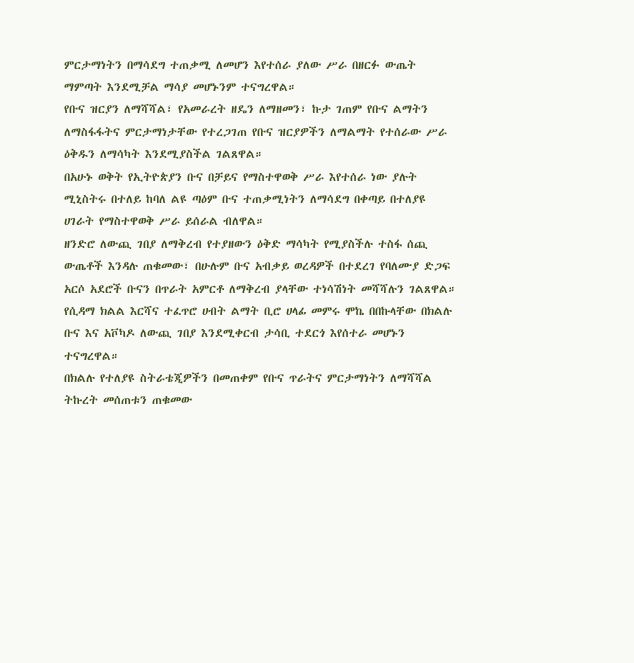ምርታማነትን በማሳደግ ተጠቃሚ ለመሆን እየተሰራ ያለው ሥራ በዘርፉ ውጤት ማምጣት እንደሚቻል ማሳያ መሆኑንም ተናግረዋል።
የቡና ዝርያን ለማሻሻል፣ የአመራረት ዘዴን ለማዘመን፣ ኩታ ገጠም የቡና ልማትን ለማስፋፋትና ምርታማነታቸው የተረጋገጠ የቡና ዝርያዎችን ለማልማት የተሰራው ሥራ ዕቅዱን ለማሳካት እንደሚያስችል ገልጸዋል።
በአሁኑ ወቅት የኢትዮጵያን ቡና በቻይና የማስተዋወቅ ሥራ እየተሰራ ነው ያሉት ሚኒስትሩ በተለይ ከባለ ልዩ ጣዕም ቡና ተጠቃሚነትን ለማሳደግ በቀጣይ በተለያዩ ሀገራት የማስተዋወቅ ሥራ ይሰራል ብለዋል።
ዘንድሮ ለውጪ ገበያ ለማቅረብ የተያዘውን ዕቅድ ማሳካት የሚያስችሉ ተስፋ ሰጪ ውጤቶች እንዳሉ ጠቁመው፣ በሁሉም ቡና አብቃይ ወረዳዎች በተደረገ የባለሙያ ድጋፍ አርሶ አደሮች ቡናን በጥራት አምርቶ ለማቅረብ ያላቸው ተነሳሽነት መሻሻሉን ገልጸዋል።
የሲዳማ ክልል እርሻና ተፈጥሮ ሀብት ልማት ቢሮ ሀላፊ መምሩ ሞኬ በበኩላቸው በክልሉ ቡና እና አቮካዶ ለውጪ ገበያ እንደሚቀርብ ታሳቢ ተደርጎ እየሰተራ መሆኑን ተናግረዋል።
በክልሉ የተለያዩ ስትራቴጂዎችን በመጠቀም የቡና ጥራትና ምርታማነትን ለማሻሻል ትኩረት መሰጠቱን ጠቁመው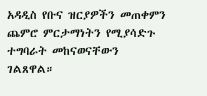አዳዲስ የቡና ዝርያዎችን መጠቀምን ጨምሮ ምርታማነትን የሚያሳድጉ ተግባራት መከናወናቸውን ገልጸዋል።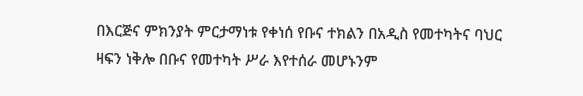በእርጅና ምክንያት ምርታማነቱ የቀነሰ የቡና ተክልን በአዲስ የመተካትና ባህር ዛፍን ነቅሎ በቡና የመተካት ሥራ እየተሰራ መሆኑንም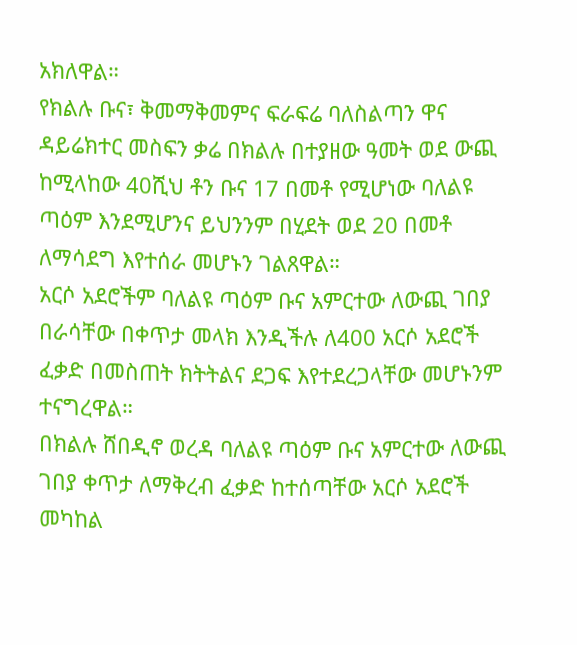አክለዋል።
የክልሉ ቡና፣ ቅመማቅመምና ፍራፍሬ ባለስልጣን ዋና ዳይሬክተር መስፍን ቃሬ በክልሉ በተያዘው ዓመት ወደ ውጪ ከሚላከው 40ሺህ ቶን ቡና 17 በመቶ የሚሆነው ባለልዩ ጣዕም እንደሚሆንና ይህንንም በሂደት ወደ 20 በመቶ ለማሳደግ እየተሰራ መሆኑን ገልጸዋል።
አርሶ አደሮችም ባለልዩ ጣዕም ቡና አምርተው ለውጪ ገበያ በራሳቸው በቀጥታ መላክ እንዲችሉ ለ400 አርሶ አደሮች ፈቃድ በመስጠት ክትትልና ደጋፍ እየተደረጋላቸው መሆኑንም ተናግረዋል።
በክልሉ ሸበዲኖ ወረዳ ባለልዩ ጣዕም ቡና አምርተው ለውጪ ገበያ ቀጥታ ለማቅረብ ፈቃድ ከተሰጣቸው አርሶ አደሮች መካከል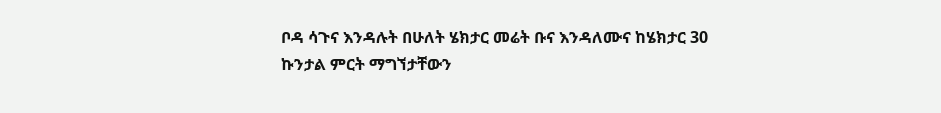ቦዳ ሳጉና እንዳሉት በሁለት ሄክታር መሬት ቡና እንዳለሙና ከሄክታር 30 ኩንታል ምርት ማግኘታቸውን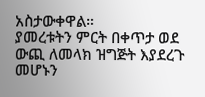አስታውቀዋል።
ያመረቱትን ምርት በቀጥታ ወደ ውጪ ለመላክ ዝግጅት እያደረጉ መሆኑን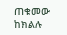ጠቁመው ከክልሉ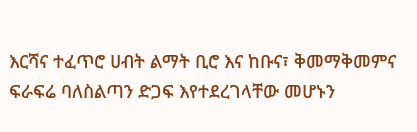እርሻና ተፈጥሮ ሀብት ልማት ቢሮ እና ከቡና፣ ቅመማቅመምና ፍራፍሬ ባለስልጣን ድጋፍ እየተደረገላቸው መሆኑን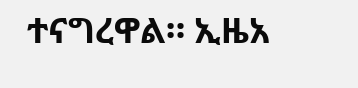ተናግረዋል። ኢዜአ